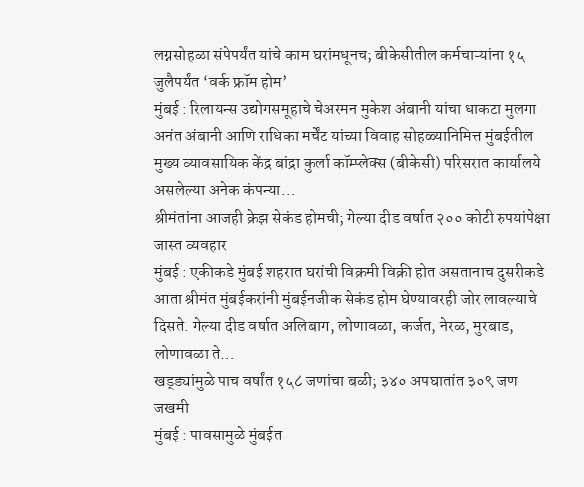लग्नसोहळा संपेपर्यंत यांचे काम घरांमधूनच; बीकेसीतील कर्मचाऱ्यांना १५ जुलैपर्यंत ‘वर्क फ्रॉम होम’
मुंबई : रिलायन्स उद्योगसमूहाचे चेअरमन मुकेश अंबानी यांचा धाकटा मुलगा अनंत अंबानी आणि राधिका मर्चेंट यांच्या विवाह सोहळ्यानिमित्त मुंबईतील मुख्य व्यावसायिक केंद्र बांद्रा कुर्ला कॉम्प्लेक्स (बीकेसी) परिसरात कार्यालये असलेल्या अनेक कंपन्या…
श्रीमंतांना आजही क्रेझ सेकंड होमची; गेल्या दीड वर्षात २०० कोटी रुपयांपेक्षा जास्त व्यवहार
मुंबई : एकीकडे मुंबई शहरात घरांची विक्रमी विक्री होत असतानाच दुसरीकडे आता श्रीमंत मुंबईकरांनी मुंबईनजीक सेकंड होम घेण्यावरही जोर लावल्याचे दिसते. गेल्या दीड वर्षात अलिबाग, लोणावळा, कर्जत, नेरळ, मुरबाड, लोणावळा ते…
खड्ड्यांमुळे पाच वर्षांत १५८ जणांचा बळी; ३४० अपघातांत ३०९ जण जखमी
मुंबई : पावसामुळे मुंबईत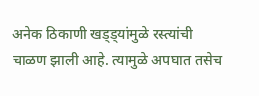अनेक ठिकाणी खड्ड्यांमुळे रस्त्यांची चाळण झाली आहे. त्यामुळे अपघात तसेच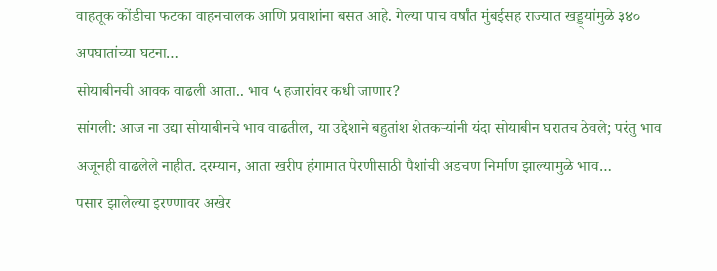वाहतूक कोंडीचा फटका वाहनचालक आणि प्रवाशांना बसत आहे. गेल्या पाच वर्षांत मुंबईसह राज्यात खड्ड्यांमुळे ३४० अपघातांच्या घटना…
सोयाबीनची आवक वाढली आता.. भाव ५ हजारांवर कधी जाणार?
सांगली: आज ना उद्या सोयाबीनचे भाव वाढतील, या उद्देशाने बहुतांश शेतकऱ्यांनी यंदा सोयाबीन घरातच ठेवले; परंतु भाव अजूनही वाढलेले नाहीत. दरम्यान, आता खरीप हंगामात पेरणीसाठी पैशांची अडचण निर्माण झाल्यामुळे भाव…
पसार झालेल्या इरण्णावर अखेर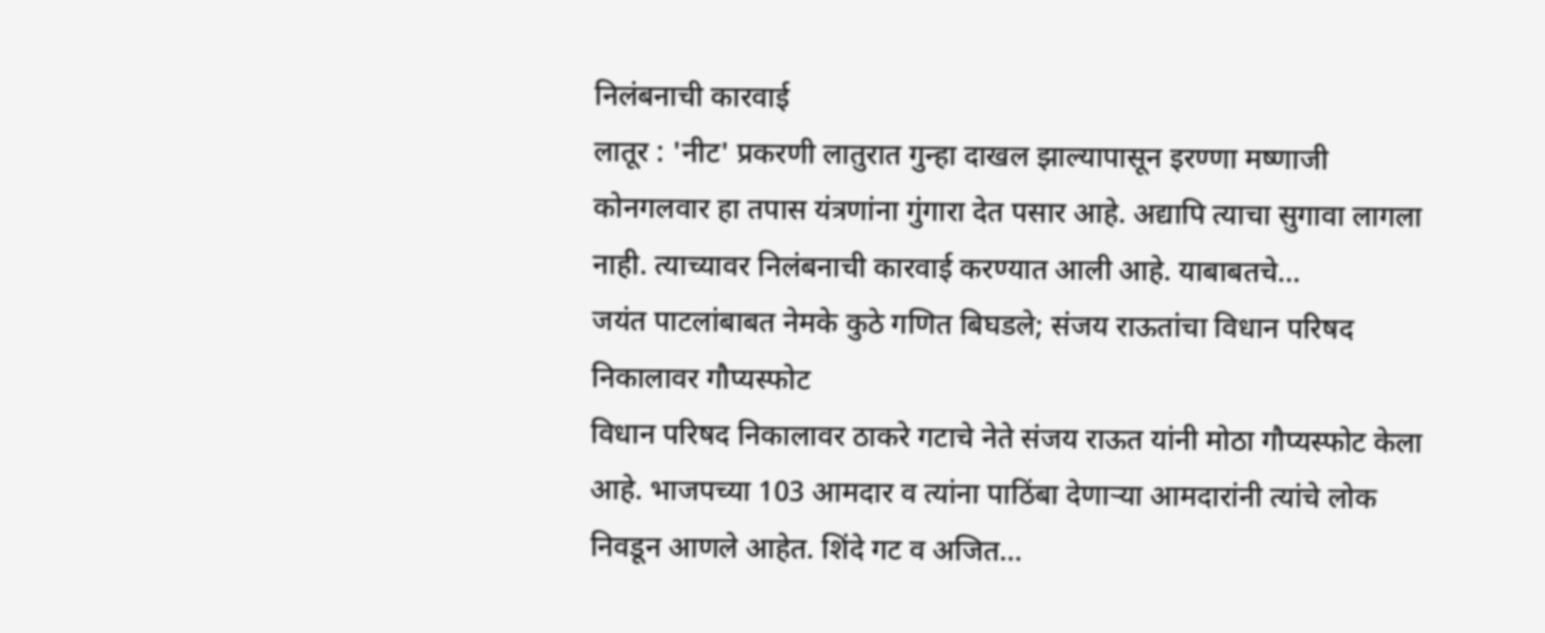निलंबनाची कारवाई
लातूर : 'नीट' प्रकरणी लातुरात गुन्हा दाखल झाल्यापासून इरण्णा मष्णाजी कोनगलवार हा तपास यंत्रणांना गुंगारा देत पसार आहे. अद्यापि त्याचा सुगावा लागला नाही. त्याच्यावर निलंबनाची कारवाई करण्यात आली आहे. याबाबतचे…
जयंत पाटलांबाबत नेमके कुठे गणित बिघडले; संजय राऊतांचा विधान परिषद निकालावर गौप्यस्फोट
विधान परिषद निकालावर ठाकरे गटाचे नेते संजय राऊत यांनी मोठा गौप्यस्फोट केला आहे. भाजपच्या 103 आमदार व त्यांना पाठिंबा देणाऱ्या आमदारांनी त्यांचे लोक निवडून आणले आहेत. शिंदे गट व अजित…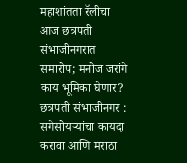महाशांतता रॅलीचा आज छत्रपती संभाजीनगरात समारोप; मनोज जरांगे काय भूमिका घेणार?
छत्रपती संभाजीनगर : सगेसोयऱ्यांचा कायदा करावा आणि मराठा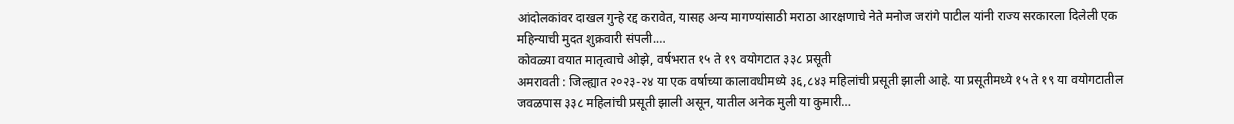आंदोलकांवर दाखल गुन्हे रद्द करावेत, यासह अन्य मागण्यांसाठी मराठा आरक्षणाचे नेते मनोज जरांगे पाटील यांनी राज्य सरकारला दिलेली एक महिन्याची मुदत शुक्रवारी संपली.…
कोवळ्या वयात मातृत्वाचे ओझे, वर्षभरात १५ ते १९ वयोगटात ३३८ प्रसूती
अमरावती : जिल्ह्यात २०२३-२४ या एक वर्षाच्या कालावधीमध्ये ३६,८४३ महिलांची प्रसूती झाली आहे. या प्रसूतीमध्ये १५ ते १९ या वयोगटातील जवळपास ३३८ महिलांची प्रसूती झाली असून, यातील अनेक मुली या कुमारी…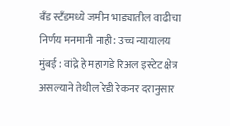बँड स्टँडमध्ये जमीन भाड्यातील वाढीचा निर्णय मनमानी नाही: उच्च न्यायालय
मुंबई : वांद्रे हे महागडे रिअल इस्टेट क्षेत्र असल्याने तेथील रेडी रेकनर दरानुसार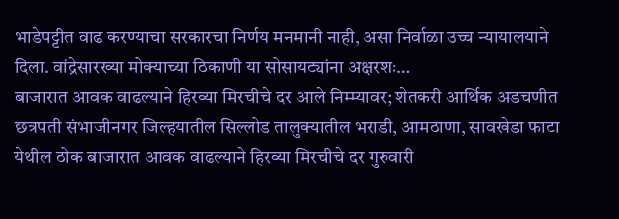भाडेपट्टीत वाढ करण्याचा सरकारचा निर्णय मनमानी नाही, असा निर्वाळा उच्च न्यायालयाने दिला. वांद्रेसारख्या मोक्याच्या ठिकाणी या सोसायट्यांना अक्षरशः…
बाजारात आवक वाढल्याने हिरव्या मिरचीचे दर आले निम्म्यावर; शेतकरी आर्थिक अडचणीत
छत्रपती संभाजीनगर जिल्हयातील सिल्लोड तालुक्यातील भराडी, आमठाणा, सावखेडा फाटा येथील ठोक बाजारात आवक वाढल्याने हिरव्या मिरचीचे दर गुरुवारी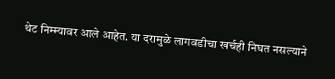थेट निम्म्यावर आले आहेत. या दरामुळे लागवडीचा खर्चही निघत नसल्याने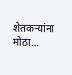शेतकऱ्यांना मोठा…